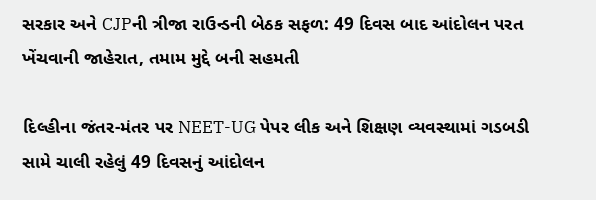સરકાર અને CJPની ત્રીજા રાઉન્ડની બેઠક સફળ: 49 દિવસ બાદ આંદોલન પરત ખેંચવાની જાહેરાત, તમામ મુદ્દે બની સહમતી

દિલ્હીના જંતર-મંતર પર NEET-UG પેપર લીક અને શિક્ષણ વ્યવસ્થામાં ગડબડી સામે ચાલી રહેલું 49 દિવસનું આંદોલન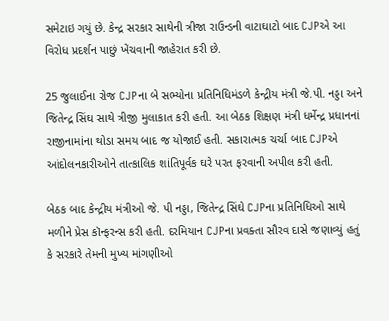સમેટાઇ ગયું છે. કેન્દ્ર સરકાર સાથેની ત્રીજા રાઉન્ડની વાટાઘાટો બાદ CJPએ આ વિરોધ પ્રદર્શન પાછું ખેંચવાની જાહેરાત કરી છે.

25 જુલાઈના રોજ CJPના બે સભ્યોના પ્રતિનિધિમંડળે કેન્દ્રીય મંત્રી જે.પી. નડ્ડા અને જિતેન્દ્ર સિંઘ સાથે ત્રીજી મુલાકાત કરી હતી. આ બેઠક શિક્ષણ મંત્રી ધર્મેન્દ્ર પ્રધાનનાં રાજીનામાંના થોડા સમય બાદ જ યોજાઈ હતી. સકારાત્મક ચર્ચા બાદ CJPએ આંદોલનકારીઓને તાત્કાલિક શાંતિપૂર્વક ઘરે પરત ફરવાની અપીલ કરી હતી.

બેઠક બાદ કેન્દ્રીય મંત્રીઓ જે. પી નડ્ડા, જિતેન્દ્ર સિંઘે CJPના પ્રતિનિધિઓ સાથે મળીને પ્રેસ કૉન્ફરન્સ કરી હતી. દરમિયાન CJPના પ્રવક્તા સૌરવ દાસે જણાવ્યું હતું કે સરકારે તેમની મુખ્ય માંગણીઓ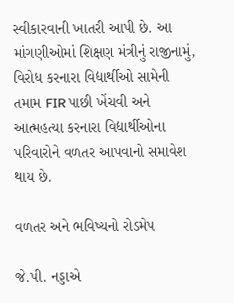સ્વીકારવાની ખાતરી આપી છે. આ માંગણીઓમાં શિક્ષણ મંત્રીનું રાજીનામું, વિરોધ કરનારા વિદ્યાર્થીઓ સામેની તમામ FIR પાછી ખેંચવી અને આત્મહત્યા કરનારા વિદ્યાર્થીઓના પરિવારોને વળતર આપવાનો સમાવેશ થાય છે.

વળતર અને ભવિષ્યનો રોડમેપ

જે.પી. નડ્ડાએ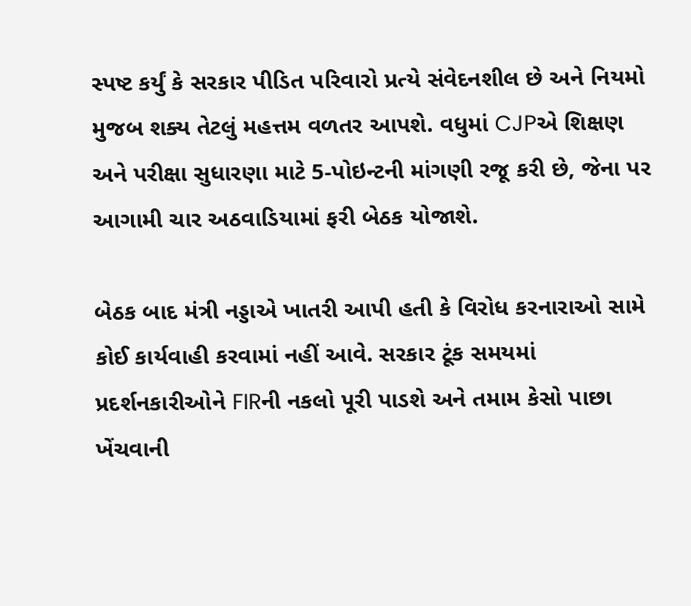સ્પષ્ટ કર્યું કે સરકાર પીડિત પરિવારો પ્રત્યે સંવેદનશીલ છે અને નિયમો મુજબ શક્ય તેટલું મહત્તમ વળતર આપશે. વધુમાં CJPએ શિક્ષણ અને પરીક્ષા સુધારણા માટે 5-પોઇન્ટની માંગણી રજૂ કરી છે, જેના પર આગામી ચાર અઠવાડિયામાં ફરી બેઠક યોજાશે.

બેઠક બાદ મંત્રી નડ્ડાએ ખાતરી આપી હતી કે વિરોધ કરનારાઓ સામે કોઈ કાર્યવાહી કરવામાં નહીં આવે. સરકાર ટૂંક સમયમાં પ્રદર્શનકારીઓને FIRની નકલો પૂરી પાડશે અને તમામ કેસો પાછા ખેંચવાની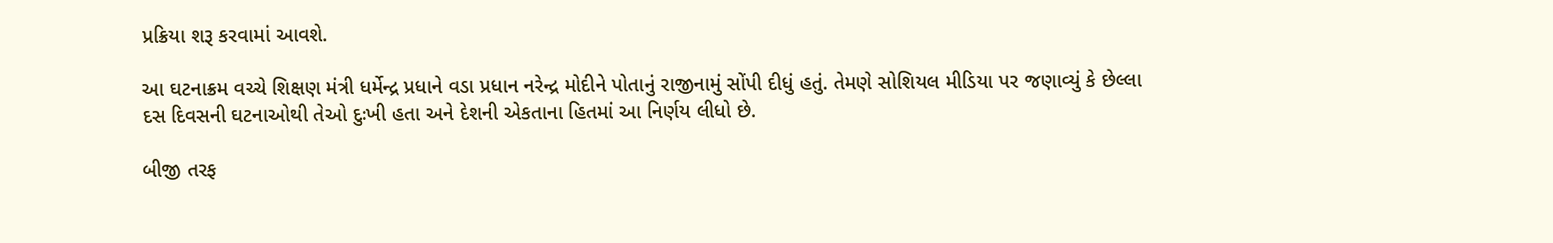પ્રક્રિયા શરૂ કરવામાં આવશે.

આ ઘટનાક્રમ વચ્ચે શિક્ષણ મંત્રી ધર્મેન્દ્ર પ્રધાને વડા પ્રધાન નરેન્દ્ર મોદીને પોતાનું રાજીનામું સોંપી દીધું હતું. તેમણે સોશિયલ મીડિયા પર જણાવ્યું કે છેલ્લા દસ દિવસની ઘટનાઓથી તેઓ દુઃખી હતા અને દેશની એકતાના હિતમાં આ નિર્ણય લીધો છે.

બીજી તરફ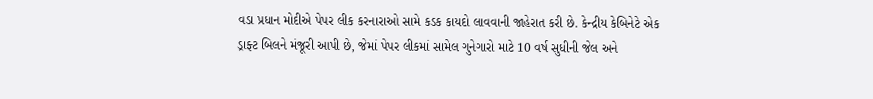વડા પ્રધાન મોદીએ પેપર લીક કરનારાઓ સામે કડક કાયદો લાવવાની જાહેરાત કરી છે. કેન્દ્રીય કેબિનેટે એક ડ્રાફ્ટ બિલને મંજૂરી આપી છે, જેમાં પેપર લીકમાં સામેલ ગુનેગારો માટે 10 વર્ષ સુધીની જેલ અને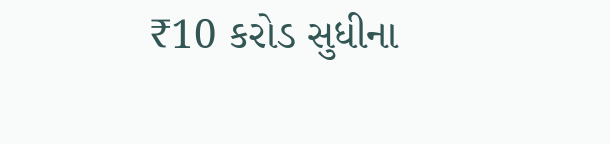₹10 કરોડ સુધીના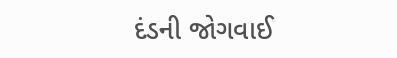દંડની જોગવાઈ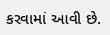કરવામાં આવી છે.